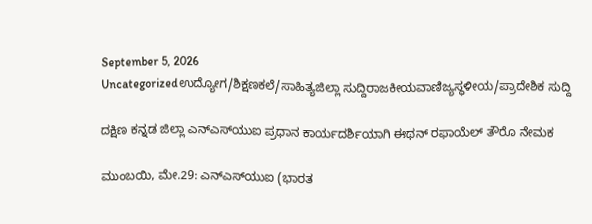September 5, 2026
Uncategorizedಉದ್ಯೋಗ/ಶಿಕ್ಷಣಕಲೆ/ಸಾಹಿತ್ಯಜಿಲ್ಲಾ ಸುದ್ದಿರಾಜಕೀಯವಾಣಿಜ್ಯಸ್ಥಳೀಯ/ಪ್ರಾದೇಶಿಕ ಸುದ್ದಿ

ದಕ್ಷಿಣ ಕನ್ನಡ ಜಿಲ್ಲಾ ಎನ್‌ಎಸ್‌ಯುಐ ಪ್ರಧಾನ ಕಾರ್ಯದರ್ಶಿಯಾಗಿ ಈಥನ್ ರಫಾಯೆಲ್ ತೌರೊ ನೇಮಕ

ಮುಂಬಯಿ, ಮೇ.29: ಎನ್‌ಎಸ್‌ಯುಐ (ಭಾರತ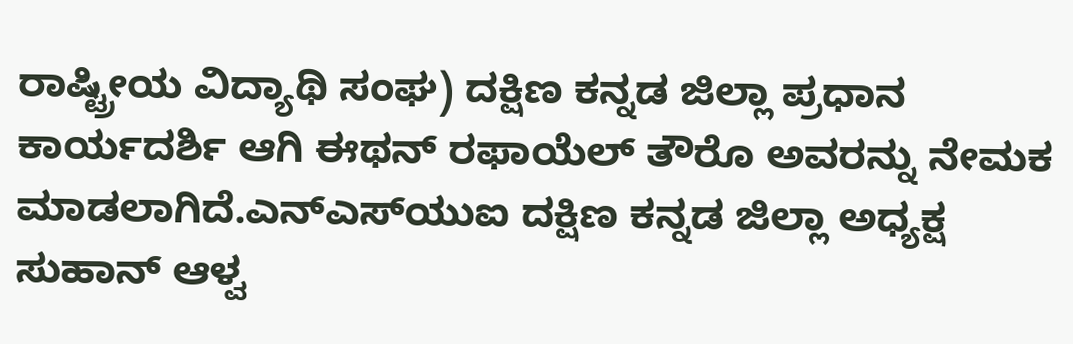ರಾಷ್ಟ್ರೀಯ ವಿದ್ಯಾಥಿ ಸಂಘ) ದಕ್ಷಿಣ ಕನ್ನಡ ಜಿಲ್ಲಾ ಪ್ರಧಾನ ಕಾರ್ಯದರ್ಶಿ ಆಗಿ ಈಥನ್ ರಫಾಯೆಲ್ ತೌರೊ ಅವರನ್ನು ನೇಮಕ ಮಾಡಲಾಗಿದೆ.ಎನ್‌ಎಸ್‌ಯುಐ ದಕ್ಷಿಣ ಕನ್ನಡ ಜಿಲ್ಲಾ ಅಧ್ಯಕ್ಷ ಸುಹಾನ್ ಆಳ್ವ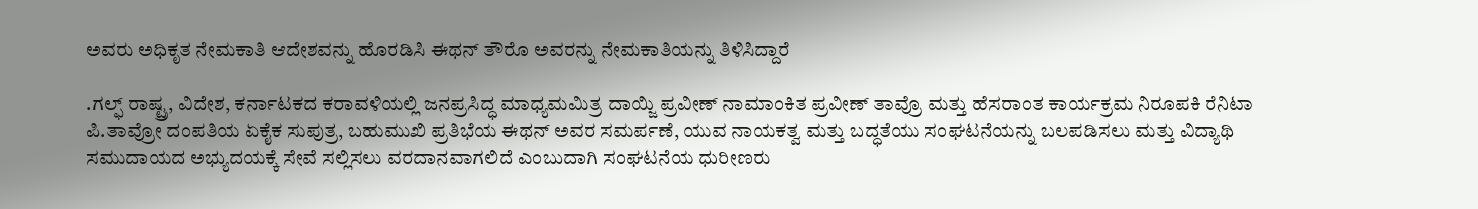ಅವರು ಅಧಿಕೃತ ನೇಮಕಾತಿ ಆದೇಶವನ್ನು ಹೊರಡಿಸಿ ಈಥನ್ ತೌರೊ ಅವರನ್ನು ನೇಮಕಾತಿಯನ್ನು ತಿಳಿಸಿದ್ದಾರೆ

.ಗಲ್ಫ್ ರಾಷ್ಟ್ರ, ವಿದೇಶ, ಕರ್ನಾಟಕದ ಕರಾವಳಿಯಲ್ಲಿ ಜನಪ್ರಸಿದ್ಧ ಮಾಧ್ಯಮಮಿತ್ರ ದಾಯ್ಜಿ ಪ್ರವೀಣ್ ನಾಮಾಂಕಿತ ಪ್ರವೀಣ್ ತಾವ್ರೊ ಮತ್ತು ಹೆಸರಾಂತ ಕಾರ್ಯಕ್ರಮ ನಿರೂಪಕಿ ರೆನಿಟಾ ಪಿ.ತಾವ್ರೋ ದಂಪತಿಯ ಏಕೈಕ ಸುಪುತ್ರ, ಬಹುಮುಖಿ ಪ್ರತಿಭೆಯ ಈಥನ್ ಅವರ ಸಮರ್ಪಣೆ, ಯುವ ನಾಯಕತ್ವ ಮತ್ತು ಬದ್ಧತೆಯು ಸಂಘಟನೆಯನ್ನು ಬಲಪಡಿಸಲು ಮತ್ತು ವಿದ್ಯಾಥಿ ಸಮುದಾಯದ ಅಭ್ಯುದಯಕ್ಕೆ ಸೇವೆ ಸಲ್ಲಿಸಲು ವರದಾನವಾಗಲಿದೆ ಎಂಬುದಾಗಿ ಸಂಘಟನೆಯ ಧುರೀಣರು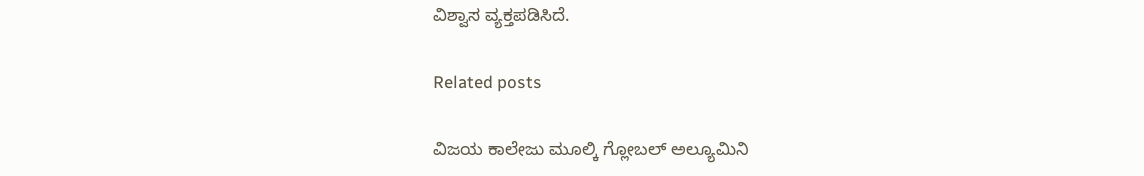ವಿಶ್ವಾಸ ವ್ಯಕ್ತಪಡಿಸಿದೆ.

Related posts

ವಿಜಯ ಕಾಲೇಜು ಮೂಲ್ಕಿ ಗ್ಲೋಬಲ್ ಅಲ್ಯೂಮಿನಿ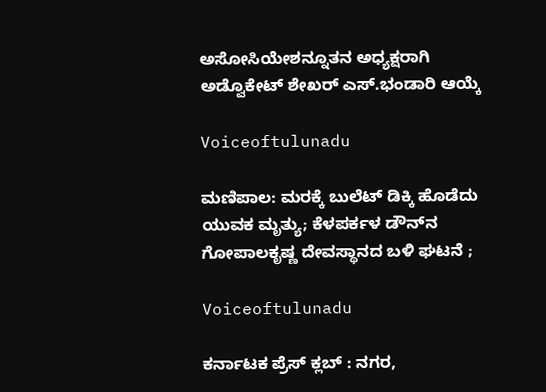ಅಸೋಸಿಯೇಶನ್ನೂತನ ಅಧ್ಯಕ್ಷರಾಗಿ ಅಡ್ವೊಕೇಟ್ ಶೇಖರ್ ಎಸ್.ಭಂಡಾರಿ ಆಯ್ಕೆ

Voiceoftulunadu

ಮಣಿಪಾಲ: ಮರಕ್ಕೆ ಬುಲೆಟ್ ಡಿಕ್ಕಿ ಹೊಡೆದು ಯುವಕ ಮೃತ್ಯು; ಕೆಳಪರ್ಕಳ ಡೌನ್‌ನ ಗೋಪಾಲಕೃಷ್ಣ ದೇವಸ್ಥಾನದ ಬಳಿ ಘಟನೆ ;

Voiceoftulunadu

ಕರ್ನಾಟಕ ಪ್ರೆಸ್ ಕ್ಲಬ್ : ನಗರ,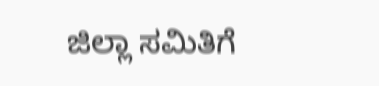ಜಿಲ್ಲಾ ಸಮಿತಿಗೆ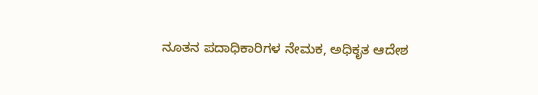ನೂತನ ಪದಾಧಿಕಾರಿಗಳ ನೇಮಕ, ಅಧಿಕೃತ ಆದೇಶ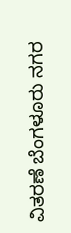ವಿತರಣೆ ಬೆಂಗಳೂರು ನಗರ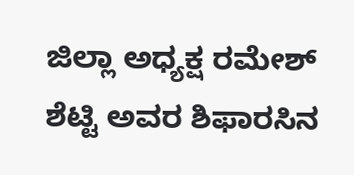ಜಿಲ್ಲಾ ಅಧ್ಯಕ್ಷ ರಮೇಶ್ ಶೆಟ್ಟಿ ಅವರ ಶಿಫಾರಸಿನ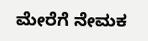ಮೇರೆಗೆ ನೇಮಕ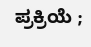ಪ್ರಕ್ರಿಯೆ ;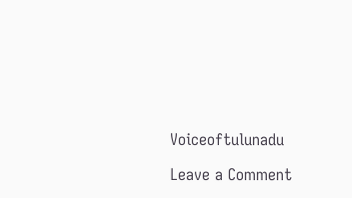Voiceoftulunadu

Leave a Comment